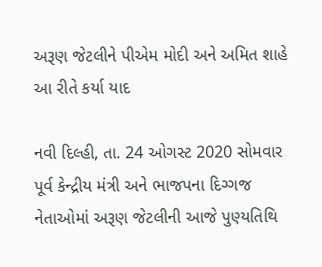અરૂણ જેટલીને પીએમ મોદી અને અમિત શાહે આ રીતે કર્યા યાદ

નવી દિલ્હી, તા. 24 ઓગસ્ટ 2020 સોમવાર
પૂર્વ કેન્દ્રીય મંત્રી અને ભાજપના દિગ્ગજ નેતાઓમાં અરૂણ જેટલીની આજે પુણ્યતિથિ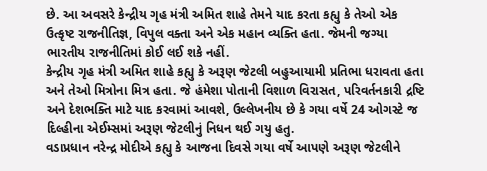છે. આ અવસરે કેન્દ્રીય ગૃહ મંત્રી અમિત શાહે તેમને યાદ કરતા કહ્યુ કે તેઓ એક ઉત્કૃષ્ટ રાજનીતિજ્ઞ, વિપુલ વક્તા અને એક મહાન વ્યક્તિ હતા. જેમની જગ્યા ભારતીય રાજનીતિમાં કોઈ લઈ શકે નહીં.
કેન્દ્રીય ગૃહ મંત્રી અમિત શાહે કહ્યુ કે અરૂણ જેટલી બહુઆયામી પ્રતિભા ધરાવતા હતા અને તેઓ મિત્રોના મિત્ર હતા. જે હંમેશા પોતાની વિશાળ વિરાસત, પરિવર્તનકારી દ્રષ્ટિ અને દેશભક્તિ માટે યાદ કરવામાં આવશે, ઉલ્લેખનીય છે કે ગયા વર્ષે 24 ઓગસ્ટે જ દિલ્હીના એઈમ્સમાં અરૂણ જેટલીનું નિધન થઈ ગયુ હતુ.
વડાપ્રધાન નરેન્દ્ર મોદીએ કહ્યુ કે આજના દિવસે ગયા વર્ષે આપણે અરૂણ જેટલીને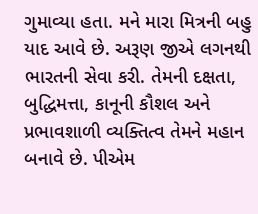ગુમાવ્યા હતા. મને મારા મિત્રની બહુ યાદ આવે છે. અરૂણ જીએ લગનથી ભારતની સેવા કરી. તેમની દક્ષતા, બુદ્ધિમત્તા, કાનૂની કૌશલ અને પ્રભાવશાળી વ્યક્તિત્વ તેમને મહાન બનાવે છે. પીએમ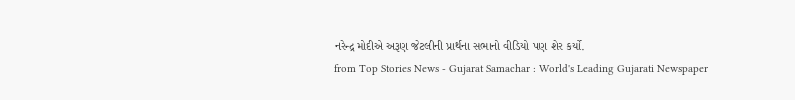નરેન્દ્ર મોદીએ અરૂણ જેટલીની પ્રાર્થના સભાનો વીડિયો પણ શેર કર્યો.
from Top Stories News - Gujarat Samachar : World's Leading Gujarati Newspaper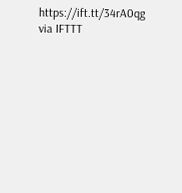https://ift.tt/34rA0qg
via IFTTT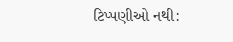ટિપ્પણીઓ નથી: